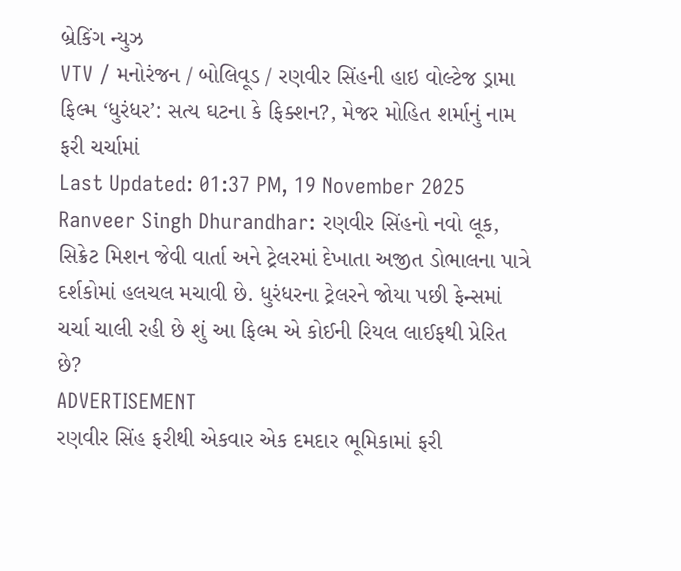બ્રેકિંગ ન્યુઝ
VTV / મનોરંજન / બોલિવૂડ / રણવીર સિંહની હાઇ વોલ્ટેજ ડ્રામા ફિલ્મ ‘ધુરંધર’: સત્ય ઘટના કે ફિક્શન?, મેજર મોહિત શર્માનું નામ ફરી ચર્ચામાં
Last Updated: 01:37 PM, 19 November 2025
Ranveer Singh Dhurandhar: રણવીર સિંહનો નવો લૂક, સિક્રેટ મિશન જેવી વાર્તા અને ટ્રેલરમાં દેખાતા અજીત ડોભાલના પાત્રે દર્શકોમાં હલચલ મચાવી છે. ધુરંધરના ટ્રેલરને જોયા પછી ફેન્સમાં ચર્ચા ચાલી રહી છે શું આ ફિલ્મ એ કોઈની રિયલ લાઈફથી પ્રેરિત છે?
ADVERTISEMENT
રણવીર સિંહ ફરીથી એકવાર એક દમદાર ભૂમિકામાં ફરી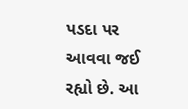પડદા પર આવવા જઈ રહ્યો છે. આ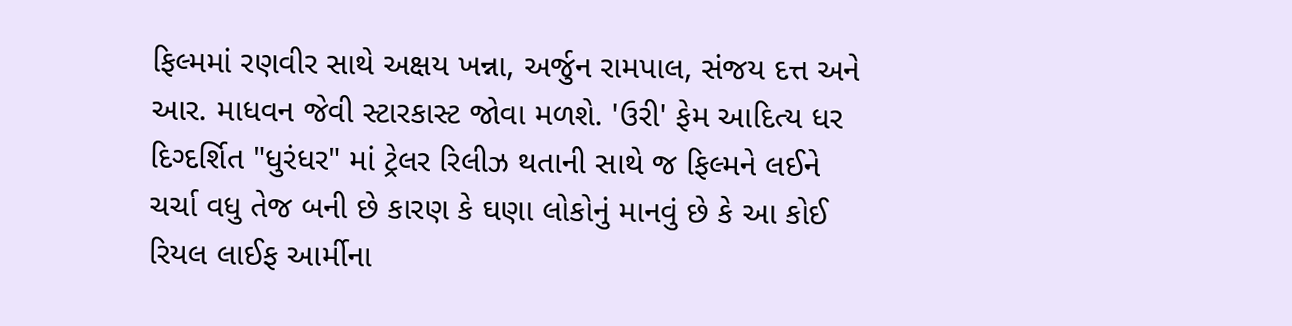ફિલ્મમાં રણવીર સાથે અક્ષય ખન્ના, અર્જુન રામપાલ, સંજય દત્ત અને આર. માધવન જેવી સ્ટારકાસ્ટ જોવા મળશે. 'ઉરી' ફેમ આદિત્ય ધર દિગ્દર્શિત "ધુરંધર" માં ટ્રેલર રિલીઝ થતાની સાથે જ ફિલ્મને લઈને ચર્ચા વધુ તેજ બની છે કારણ કે ઘણા લોકોનું માનવું છે કે આ કોઈ રિયલ લાઈફ આર્મીના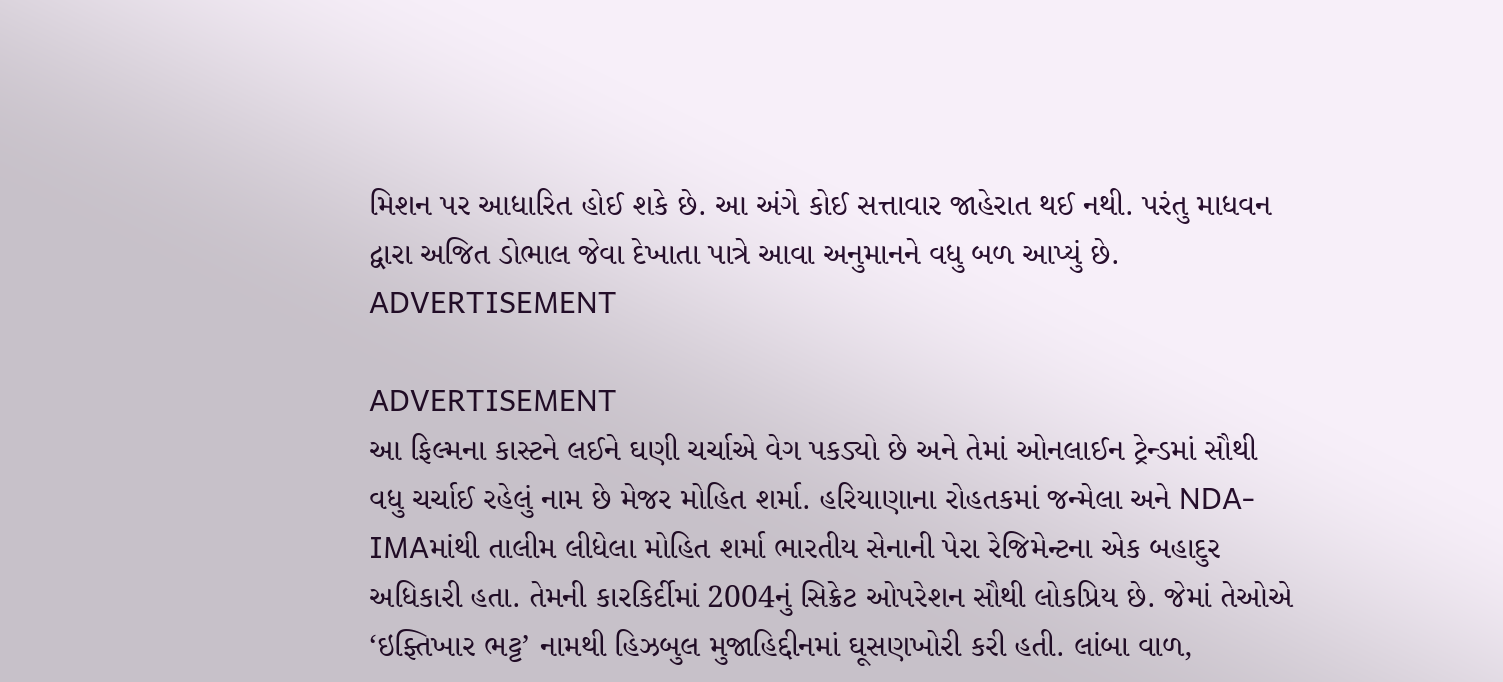મિશન પર આધારિત હોઈ શકે છે. આ અંગે કોઈ સત્તાવાર જાહેરાત થઈ નથી. પરંતુ માધવન દ્વારા અજિત ડોભાલ જેવા દેખાતા પાત્રે આવા અનુમાનને વધુ બળ આપ્યું છે.
ADVERTISEMENT

ADVERTISEMENT
આ ફિલ્મના કાસ્ટને લઈને ઘણી ચર્ચાએ વેગ પકડ્યો છે અને તેમાં ઓનલાઈન ટ્રેન્ડમાં સૌથી વધુ ચર્ચાઈ રહેલું નામ છે મેજર મોહિત શર્મા. હરિયાણાના રોહતકમાં જન્મેલા અને NDA-IMAમાંથી તાલીમ લીધેલા મોહિત શર્મા ભારતીય સેનાની પેરા રેજિમેન્ટના એક બહાદુર અધિકારી હતા. તેમની કારકિર્દીમાં 2004નું સિક્રેટ ઓપરેશન સૌથી લોકપ્રિય છે. જેમાં તેઓએ ‘ઇફ્તિખાર ભટ્ટ’ નામથી હિઝબુલ મુજાહિદ્દીનમાં ઘૂસણખોરી કરી હતી. લાંબા વાળ,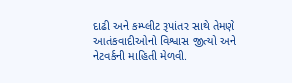દાઢી અને કમ્પ્લીટ રૂપાંતર સાથે તેમણે આતંકવાદીઓનો વિશ્વાસ જીત્યો અને નેટવર્કની માહિતી મેળવી.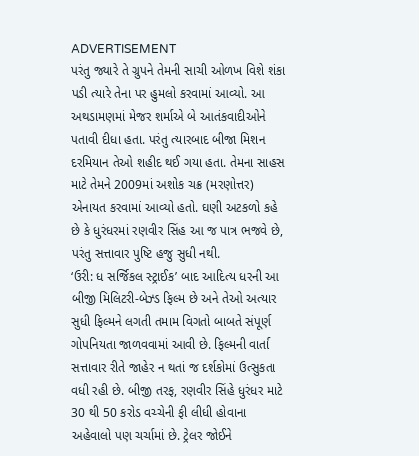ADVERTISEMENT
પરંતુ જ્યારે તે ગ્રુપને તેમની સાચી ઓળખ વિશે શંકા પડી ત્યારે તેના પર હુમલો કરવામાં આવ્યો. આ અથડામણમાં મેજર શર્માએ બે આતંકવાદીઓને પતાવી દીધા હતા. પરંતુ ત્યારબાદ બીજા મિશન દરમિયાન તેઓ શહીદ થઈ ગયા હતા. તેમના સાહસ માટે તેમને 2009માં અશોક ચક્ર (મરણોત્તર) એનાયત કરવામાં આવ્યો હતો. ઘણી અટકળો કહે છે કે ધુરંધરમાં રણવીર સિંહ આ જ પાત્ર ભજવે છે, પરંતુ સત્તાવાર પુષ્ટિ હજુ સુધી નથી.
‘ઉરી: ધ સર્જિકલ સ્ટ્રાઈક’ બાદ આદિત્ય ધરની આ બીજી મિલિટરી-બેઝ્ડ ફિલ્મ છે અને તેઓ અત્યાર સુધી ફિલ્મને લગતી તમામ વિગતો બાબતે સંપૂર્ણ ગોપનિયતા જાળવવામાં આવી છે. ફિલ્મની વાર્તા સત્તાવાર રીતે જાહેર ન થતાં જ દર્શકોમાં ઉત્સુકતા વધી રહી છે. બીજી તરફ, રણવીર સિંહે ધુરંધર માટે 30 થી 50 કરોડ વચ્ચેની ફી લીધી હોવાના અહેવાલો પણ ચર્ચામાં છે. ટ્રેલર જોઈને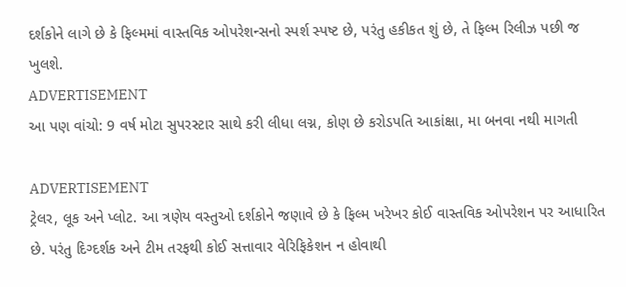દર્શકોને લાગે છે કે ફિલ્મમાં વાસ્તવિક ઓપરેશન્સનો સ્પર્શ સ્પષ્ટ છે, પરંતુ હકીકત શું છે, તે ફિલ્મ રિલીઝ પછી જ ખુલશે.
ADVERTISEMENT
આ પણ વાંચો: 9 વર્ષ મોટા સુપરસ્ટાર સાથે કરી લીધા લગ્ન, કોણ છે કરોડપતિ આકાંક્ષા, મા બનવા નથી માગતી

ADVERTISEMENT
ટ્રેલર, લૂક અને પ્લોટ. આ ત્રણેય વસ્તુઓ દર્શકોને જણાવે છે કે ફિલ્મ ખરેખર કોઈ વાસ્તવિક ઓપરેશન પર આધારિત છે. પરંતુ દિગ્દર્શક અને ટીમ તરફથી કોઈ સત્તાવાર વેરિફિકેશન ન હોવાથી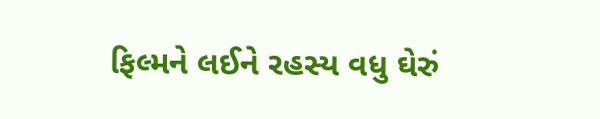ફિલ્મને લઈને રહસ્ય વધુ ઘેરું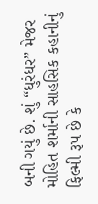બની ગયું છે. શું “ધુરંધર” મેજર મોહિત શર્માની સાહસિક કહાનીનું ફિલ્મી રૂપ છે કે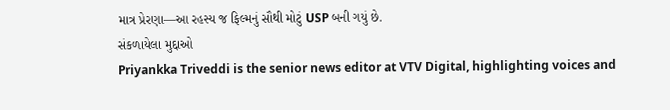માત્ર પ્રેરણા—આ રહસ્ય જ ફિલ્મનું સૌથી મોટું USP બની ગયું છે.
સંકળાયેલા મુદ્દાઓ
Priyankka Triveddi is the senior news editor at VTV Digital, highlighting voices and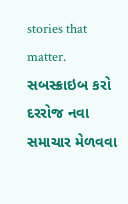stories that matter.
સબસ્ક્રાઇબ કરો
દરરોજ નવા સમાચાર મેળવવા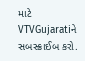માટે VTVGujaratiને સબસ્ક્રાઈબ કરો.